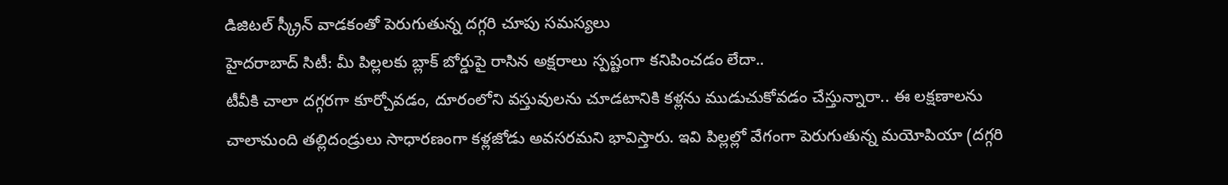డిజిటల్ స్క్రీన్ వాడకంతో పెరుగుతున్న దగ్గరి చూపు సమస్యలు
హైదరాబాద్ సిటీ: మీ పిల్లలకు బ్లాక్ బోర్డుపై రాసిన అక్షరాలు స్పష్టంగా కనిపించడం లేదా..
టీవీకి చాలా దగ్గరగా కూర్చోవడం, దూరంలోని వస్తువులను చూడటానికి కళ్లను ముడుచుకోవడం చేస్తున్నారా.. ఈ లక్షణాలను చాలామంది తల్లిదండ్రులు సాధారణంగా కళ్లజోడు అవసరమని భావిస్తారు. ఇవి పిల్లల్లో వేగంగా పెరుగుతున్న మయోపియా (దగ్గరి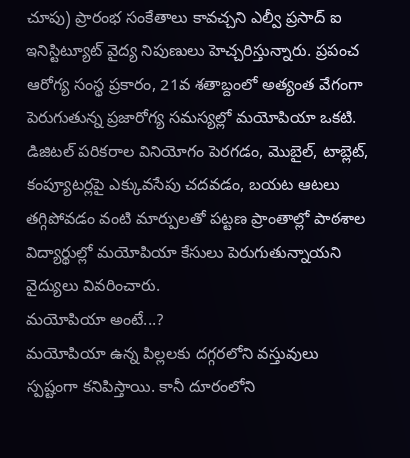చూపు) ప్రారంభ సంకేతాలు కావచ్చని ఎల్వీ ప్రసాద్ ఐ ఇనిస్టిట్యూట్ వైద్య నిపుణులు హెచ్చరిస్తున్నారు. ప్రపంచ ఆరోగ్య సంస్థ ప్రకారం, 21వ శతాబ్దంలో అత్యంత వేగంగా పెరుగుతున్న ప్రజారోగ్య సమస్యల్లో మయోపియా ఒకటి. డిజిటల్ పరికరాల వినియోగం పెరగడం, మొబైల్, టాబ్లెట్, కంప్యూటర్లపై ఎక్కువసేపు చదవడం, బయట ఆటలు తగ్గిపోవడం వంటి మార్పులతో పట్టణ ప్రాంతాల్లో పాఠశాల విద్యార్థుల్లో మయోపియా కేసులు పెరుగుతున్నాయని వైద్యులు వివరించారు.
మయోపియా అంటే...?
మయోపియా ఉన్న పిల్లలకు దగ్గరలోని వస్తువులు స్పష్టంగా కనిపిస్తాయి. కానీ దూరంలోని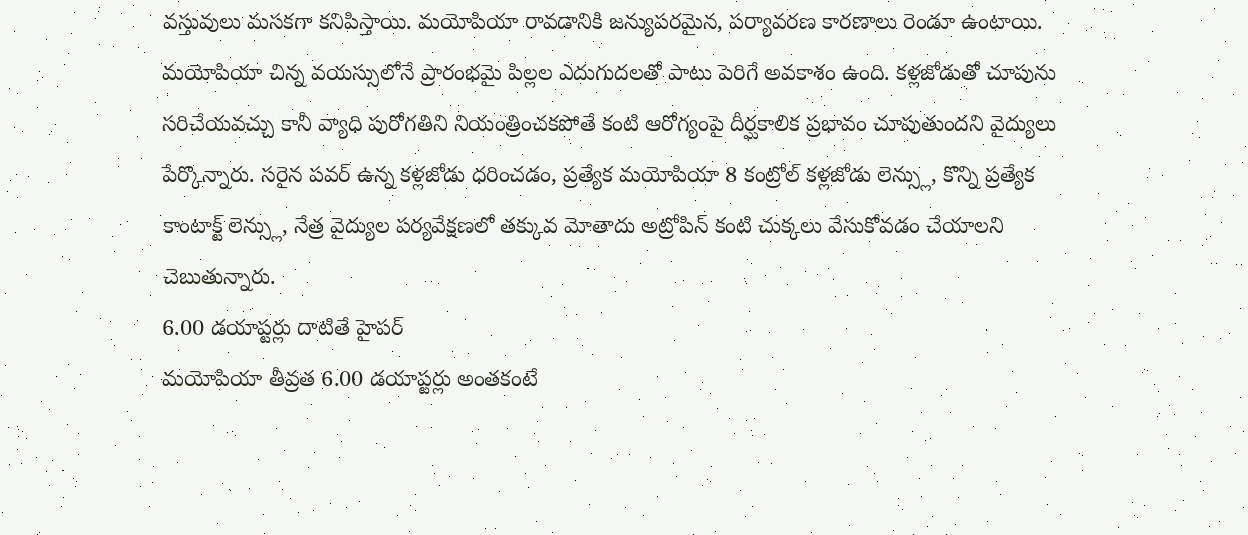వస్తువులు మసకగా కనిపిస్తాయి. మయోపియా రావడానికి జన్యుపరమైన, పర్యావరణ కారణాలు రెండూ ఉంటాయి. మయోపియా చిన్న వయస్సులోనే ప్రారంభమై పిల్లల ఎదుగుదలతో పాటు పెరిగే అవకాశం ఉంది. కళ్లజోడుతో చూపును సరిచేయవచ్చు కానీ వ్యాధి పురోగతిని నియంత్రించకపోతే కంటి ఆరోగ్యంపై దీర్ఘకాలిక ప్రభావం చూపుతుందని వైద్యులు పేర్కొన్నారు. సరైన పవర్ ఉన్న కళ్లజోడు ధరించడం, ప్రత్యేక మయోపియా 8 కంట్రోల్ కళ్లజోడు లెన్స్లు, కొన్ని ప్రత్యేక కాంటాక్ట్ లెన్స్లు, నేత్ర వైద్యుల పర్యవేక్షణలో తక్కువ మోతాదు అట్రోపిన్ కంటి చుక్కలు వేసుకోవడం చేయాలని చెబుతున్నారు.
6.00 డయాప్టర్లు దాటితే హైపర్
మయోపియా తీవ్రత 6.00 డయాప్టర్లు అంతకంటే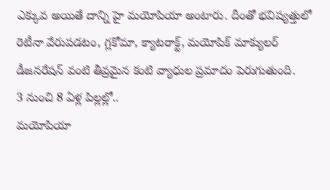ఎక్కువ అయితే దాన్ని హై మయోపియా అంటారు. దీంతో భవిష్యత్తులో రెటీనా వేరుపడటం, గ్లకోమా, క్యాటరాక్ట్, మయోపిక్ మాక్యులర్ డీజనరేషన్ వంటి తీవ్రమైన కంటి వ్యాధుల ప్రమాదం పెరుగుతుంది.
3 నుంచి 8 ఏళ్ల పిల్లల్లో..
మయోపియా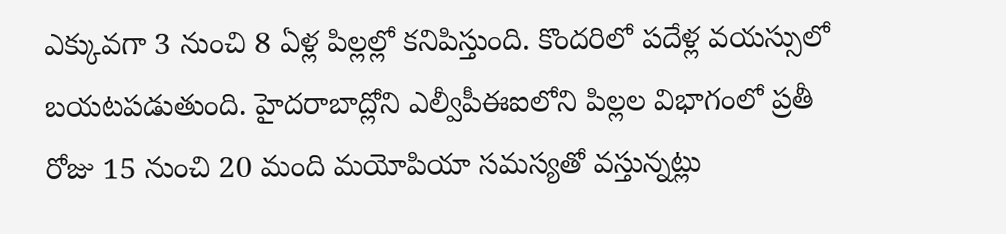ఎక్కువగా 3 నుంచి 8 ఏళ్ల పిల్లల్లో కనిపిస్తుంది. కొందరిలో పదేళ్ల వయస్సులో బయటపడుతుంది. హైదరాబాద్లోని ఎల్వీపీఈఐలోని పిల్లల విభాగంలో ప్రతీ రోజు 15 నుంచి 20 మంది మయోపియా సమస్యతో వస్తున్నట్లు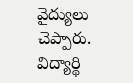వైద్యులు చెప్పారు. విద్యార్థి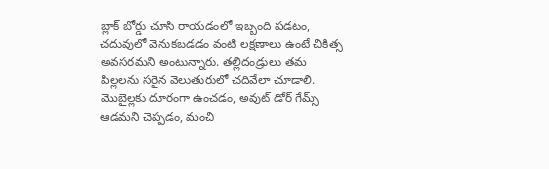బ్లాక్ బోర్డు చూసి రాయడంలో ఇబ్బంది పడటం, చదువులో వెనుకబడడం వంటి లక్షణాలు ఉంటే చికిత్స అవసరమని అంటున్నారు. తల్లిదండ్రులు తమ పిల్లలను సరైన వెలుతురులో చదివేలా చూడాలి. మొబైల్లకు దూరంగా ఉంచడం, అవుట్ డోర్ గేమ్స్ ఆడమని చెప్పడం, మంచి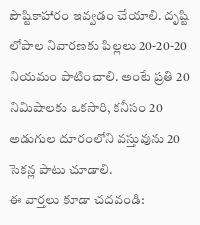పౌష్టికాహారం ఇవ్వడం చేయాలి. దృష్టి లోపాల నివారణకు పిల్లలు 20-20-20 నియమం పాటించాలి. అంటే ప్రతి 20 నిమిషాలకు ఒకసారి, కనీసం 20 అడుగుల దూరంలోని వస్తువును 20 సెకన్ల పాటు చూడాలి.
ఈ వార్తలు కూడా చదవండి: